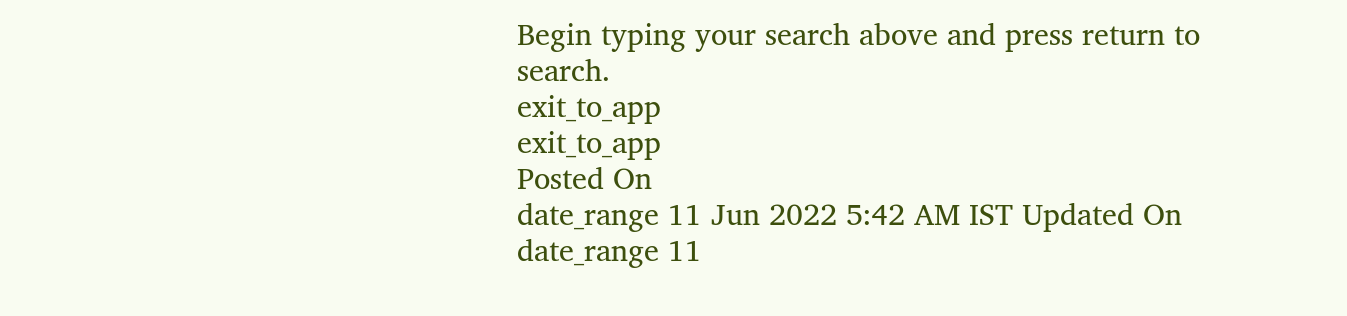Begin typing your search above and press return to search.
exit_to_app
exit_to_app
Posted On
date_range 11 Jun 2022 5:42 AM IST Updated On
date_range 11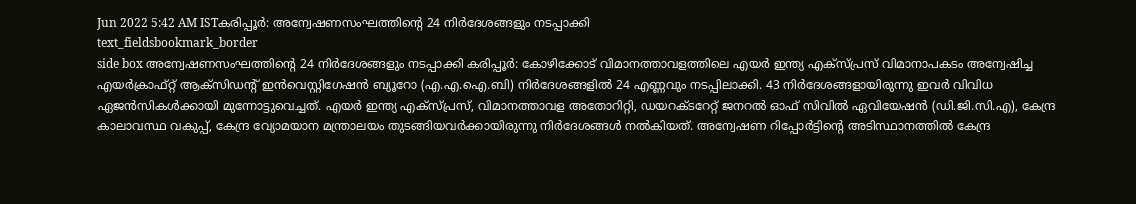Jun 2022 5:42 AM ISTകരിപ്പൂർ: അന്വേഷണസംഘത്തിന്റെ 24 നിർദേശങ്ങളും നടപ്പാക്കി
text_fieldsbookmark_border
side box അന്വേഷണസംഘത്തിന്റെ 24 നിർദേശങ്ങളും നടപ്പാക്കി കരിപ്പൂർ: കോഴിക്കോട് വിമാനത്താവളത്തിലെ എയർ ഇന്ത്യ എക്സ്പ്രസ് വിമാനാപകടം അന്വേഷിച്ച എയർക്രാഫ്റ്റ് ആക്സിഡന്റ് ഇൻവെസ്റ്റിഗേഷൻ ബ്യൂറോ (എ.എ.ഐ.ബി) നിർദേശങ്ങളിൽ 24 എണ്ണവും നടപ്പിലാക്കി. 43 നിർദേശങ്ങളായിരുന്നു ഇവർ വിവിധ ഏജൻസികൾക്കായി മുന്നോട്ടുവെച്ചത്. എയർ ഇന്ത്യ എക്സ്പ്രസ്, വിമാനത്താവള അതോറിറ്റി, ഡയറക്ടറേറ്റ് ജനറൽ ഓഫ് സിവിൽ ഏവിയേഷൻ (ഡി.ജി.സി.എ), കേന്ദ്ര കാലാവസ്ഥ വകുപ്പ്, കേന്ദ്ര വ്യോമയാന മന്ത്രാലയം തുടങ്ങിയവർക്കായിരുന്നു നിർദേശങ്ങൾ നൽകിയത്. അന്വേഷണ റിപ്പോർട്ടിന്റെ അടിസ്ഥാനത്തിൽ കേന്ദ്ര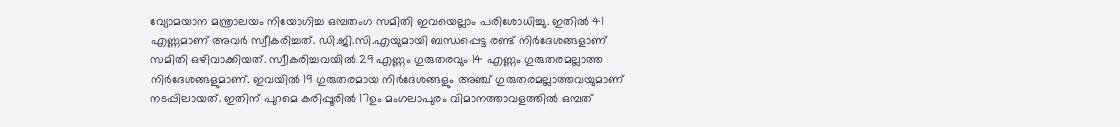വ്യോമയാന മന്ത്രാലയം നിയോഗിച്ച ഒമ്പതംഗ സമിതി ഇവയെല്ലാം പരിശോധിച്ചു. ഇതിൽ 41 എണ്ണമാണ് അവർ സ്വീകരിച്ചത്. ഡി.ജി.സി.എയുമായി ബന്ധപ്പെട്ട രണ്ട് നിർദേശങ്ങളാണ് സമിതി ഒഴിവാക്കിയത്. സ്വീകരിച്ചവയിൽ 29 എണ്ണം ഗുരുതരവും 14 എണ്ണം ഗുരുതരമല്ലാത്ത നിർദേശങ്ങളുമാണ്. ഇവയിൽ 19 ഗുരുതരമായ നിർദേശങ്ങളും അഞ്ച് ഗുരുതരമല്ലാത്തവയുമാണ് നടപ്പിലായത്. ഇതിന് പുറമെ കരിപ്പൂരിൽ 17ഉം മംഗലാപുരം വിമാനത്താവളത്തിൽ ഒമ്പത്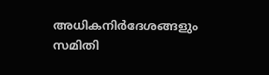അധികനിർദേശങ്ങളും സമിതി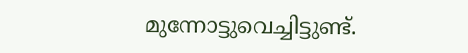മുന്നോട്ടുവെച്ചിട്ടുണ്ട്.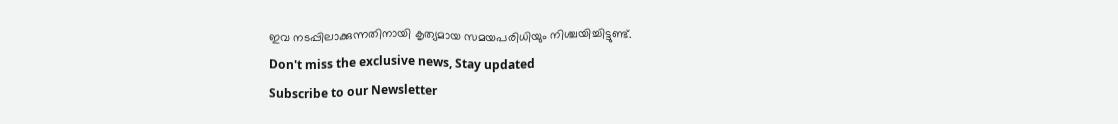ഇവ നടപ്പിലാക്കുന്നതിനായി കൃത്യമായ സമയപരിധിയും നിശ്ചയിച്ചിട്ടുണ്ട്.
Don't miss the exclusive news, Stay updated
Subscribe to our Newsletter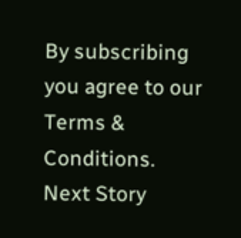By subscribing you agree to our Terms & Conditions.
Next Story